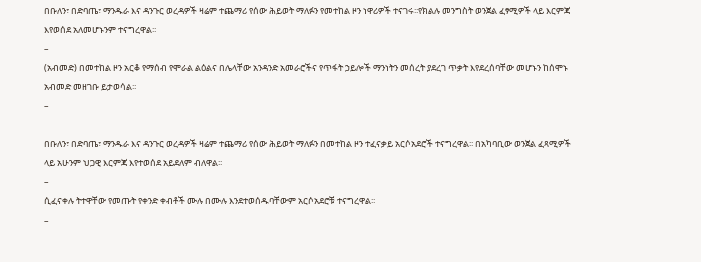በቡለን፣ በድባጤ፣ ማንዱራ እና ዳንጉር ወረዳዎች ዛሬም ተጨማሪ የሰው ሕይወት ማለፉን የመተከል ዞን ነዋሪዎች ተናገሩ፡፡የክልሉ መንግስት ወንጀል ፈፃሚዎች ላይ እርምጃ እየወሰደ አለመሆኑንም ተናግረዋል፡፡
–
(አብመድ) በመተከል ዞን አርቆ የማሰብ የሞራል ልዕልና በሌላቸው አንዳንድ አመራሮችና የጥፋት ኃይሎች ማንነትን መሰረት ያደረገ ጥቃት እየደረሰባቸው መሆኑን ከሰሞኑ አብመድ መዘገቡ ይታወሳል፡፡
–

በቡለን፣ በድባጤ፣ ማንዱራ እና ዳንጉር ወረዳዎች ዛሬም ተጨማሪ የሰው ሕይወት ማለፉን በመተከል ዞን ተፈናቃይ አርሶአደሮች ተናግረዋል፡፡ በአካባቢው ወንጀል ፈጻሚዎች ላይ አሁንም ህጋዊ እርምጃ እየተወሰደ አይደለም ብለዋል፡፡
–
ሲፈናቀሉ ትተዋቸው የመጡት የቀንድ ቀብቶች ሙሉ በሙሉ እንደተወሰዱባቸውም አርሶአደሮቹ ተናግረዋል፡፡
–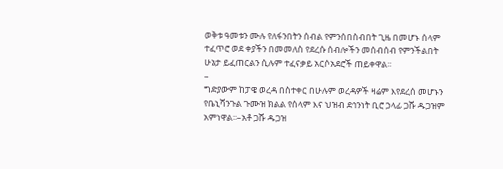ወቅቱ ዓመቱን ሙሉ የለፋንበትን ሰብል የምንሰበስብበት ጊዜ በመሆኑ ሰላም ተፈጥሮ ወደ ቀያችን በመመለስ የደረሱ ሰብሎችን መሰብሰብ የምንችልበት ሁኔታ ይፈጠርልን ሲሉም ተፈናቃይ አርሶአደሮች ጠይቀዋል፡፡
–
ግድያውም ከፓዌ ወረዳ በስተቀር በሁሉም ወረዳዎች ዛሬም እየደረሰ መሆኑን የቤኒሻንጉል ጉሙዝ ክልል የሰላም እና ህዝብ ደኅንነት ቢሮ ኃላፊ ጋሹ ዱጋዝም አምነዋል፡፡–አቶ ጋሹ ዱጋዝ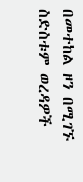በመተከል ዞን በሚገኙ ስድስቱም ወረዳዎች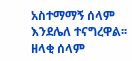አስተማማኝ ሰላም እንደሌለ ተናግረዋል፡፡ ዘላቂ ሰላም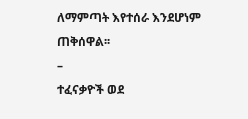ለማምጣት እየተሰራ እንደሆነም ጠቅሰዋል፡፡
–
ተፈናቃዮች ወደ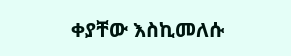ቀያቸው እስኪመለሱ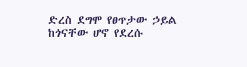ድረስ ደግሞ የፀጥታው ኃይል ከጎናቸው ሆኖ የደረሱ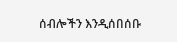ሰብሎችን እንዲሰበሰቡ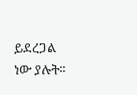ይደረጋል ነው ያሉት፡፡